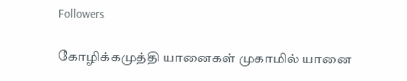Followers

கோழிக்கமுத்தி யானைகள் முகாமில் யானை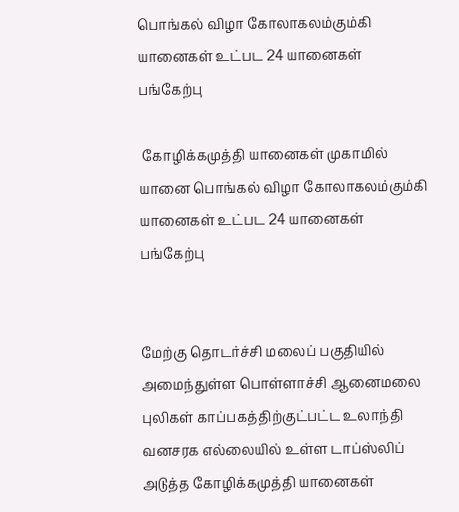பொங்கல் விழா கோலாகலம்கும்கி யானைகள் உட்பட 24 யானைகள் பங்கேற்பு

 கோழிக்கமுத்தி யானைகள் முகாமில் யானை பொங்கல் விழா கோலாகலம்கும்கி யானைகள் உட்பட 24 யானைகள் பங்கேற்பு


மேற்கு தொடர்ச்சி மலைப் பகுதியில் அமைந்துள்ள பொள்ளாச்சி ஆனைமலை புலிகள் காப்பகத்திற்குட்பட்ட உலாந்தி வனசரக எல்லையில் உள்ள டாப்ஸ்லிப் அடுத்த கோழிக்கமுத்தி யானைகள்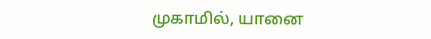முகாமில், யானை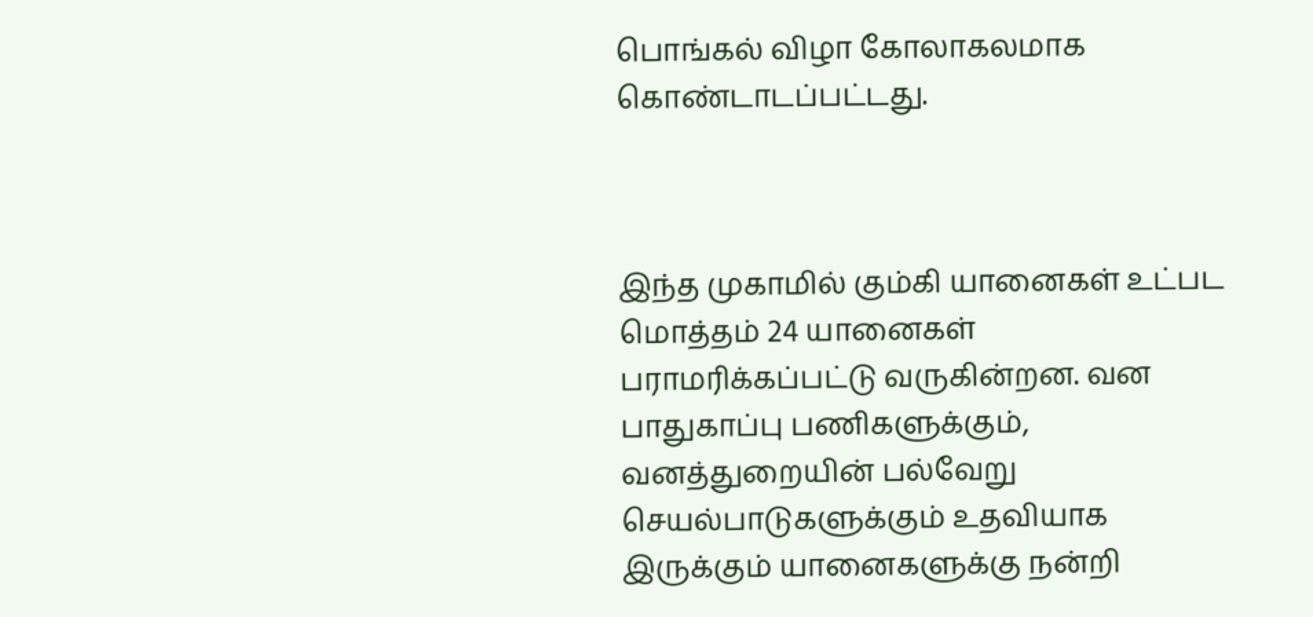பொங்கல் விழா கோலாகலமாக கொண்டாடப்பட்டது.



இந்த முகாமில் கும்கி யானைகள் உட்பட மொத்தம் 24 யானைகள் பராமரிக்கப்பட்டு வருகின்றன. வன பாதுகாப்பு பணிகளுக்கும், வனத்துறையின் பல்வேறு செயல்பாடுகளுக்கும் உதவியாக இருக்கும் யானைகளுக்கு நன்றி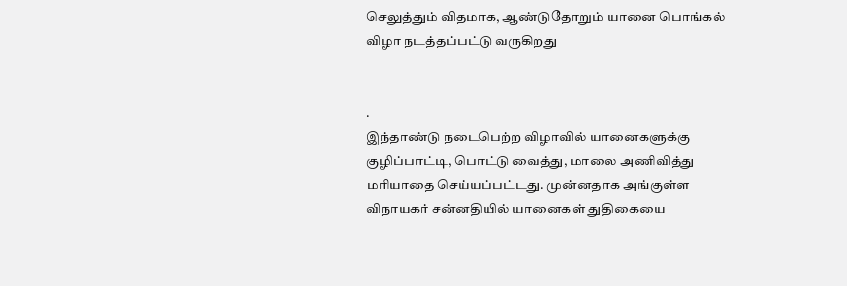செலுத்தும் விதமாக, ஆண்டுதோறும் யானை பொங்கல் விழா நடத்தப்பட்டு வருகிறது


.
இந்தாண்டு நடைபெற்ற விழாவில் யானைகளுக்கு குழிப்பாட்டி, பொட்டு வைத்து, மாலை அணிவித்து மரியாதை செய்யப்பட்டது. முன்னதாக அங்குள்ள விநாயகர் சன்னதியில் யானைகள் துதிகையை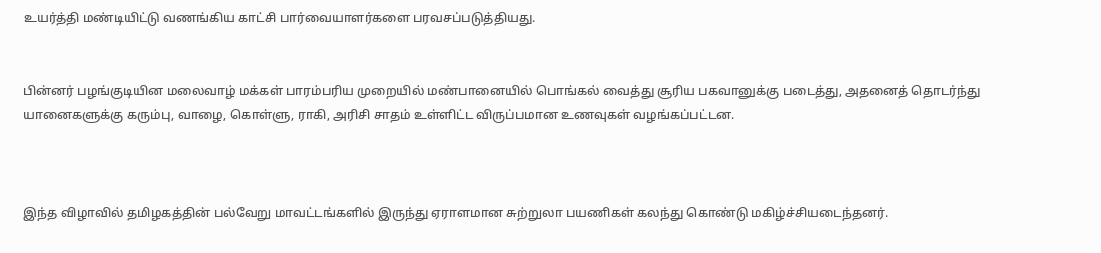உயர்த்தி மண்டியிட்டு வணங்கிய காட்சி பார்வையாளர்களை பரவசப்படுத்தியது.


பின்னர் பழங்குடியின மலைவாழ் மக்கள் பாரம்பரிய முறையில் மண்பானையில் பொங்கல் வைத்து சூரிய பகவானுக்கு படைத்து, அதனைத் தொடர்ந்து யானைகளுக்கு கரும்பு, வாழை, கொள்ளு, ராகி, அரிசி சாதம் உள்ளிட்ட விருப்பமான உணவுகள் வழங்கப்பட்டன.



இந்த விழாவில் தமிழகத்தின் பல்வேறு மாவட்டங்களில் இருந்து ஏராளமான சுற்றுலா பயணிகள் கலந்து கொண்டு மகிழ்ச்சியடைந்தனர்.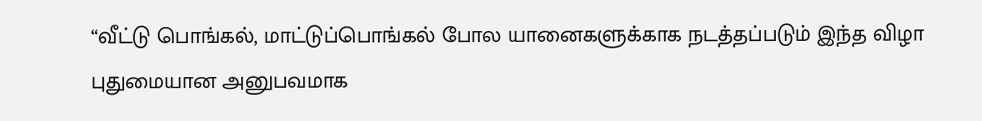“வீட்டு பொங்கல், மாட்டுப்பொங்கல் போல யானைகளுக்காக நடத்தப்படும் இந்த விழா புதுமையான அனுபவமாக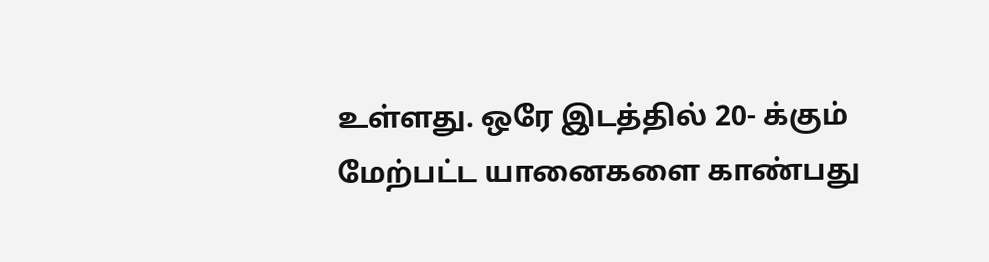உள்ளது. ஒரே இடத்தில் 20- க்கும் மேற்பட்ட யானைகளை காண்பது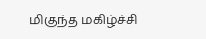மிகுந்த மகிழ்ச்சி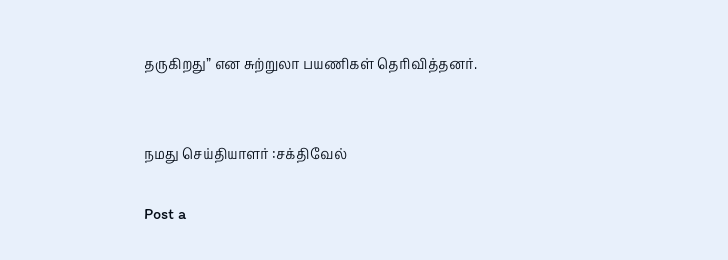தருகிறது” என சுற்றுலா பயணிகள் தெரிவித்தனர்.


நமது செய்தியாளர் :சக்திவேல்

Post a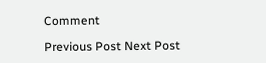Comment

Previous Post Next Post